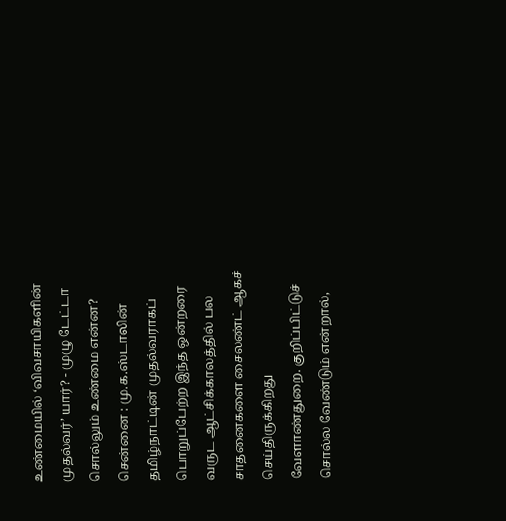உண்மையில் ‘விவசாயிகளின் முதல்வர்’ யார்? - முழு டேட்டா சொல்லும் உண்மை என்ன?
சென்னை : மு.க.ஸ்டாலின் தமிழ்நாட்டின் முதல்வராகப் பொறுப்பேற்ற இந்த ஒன்றரை வருட ஆட்சிக்காலத்தில் பல சாதனைகளை சைலண்ட் ஆகச் செய்திருக்கிறது வேளாண்துறை. குறிப்பிட்டுச் சொல்ல வேண்டும் என்றால்,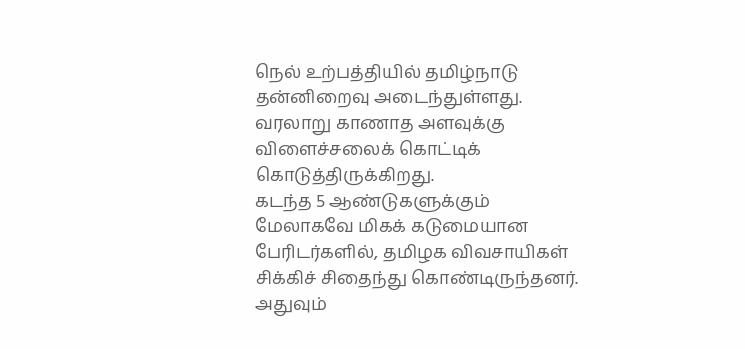நெல் உற்பத்தியில் தமிழ்நாடு தன்னிறைவு அடைந்துள்ளது. வரலாறு காணாத அளவுக்கு விளைச்சலைக் கொட்டிக் கொடுத்திருக்கிறது.
கடந்த 5 ஆண்டுகளுக்கும் மேலாகவே மிகக் கடுமையான பேரிடர்களில், தமிழக விவசாயிகள் சிக்கிச் சிதைந்து கொண்டிருந்தனர். அதுவும்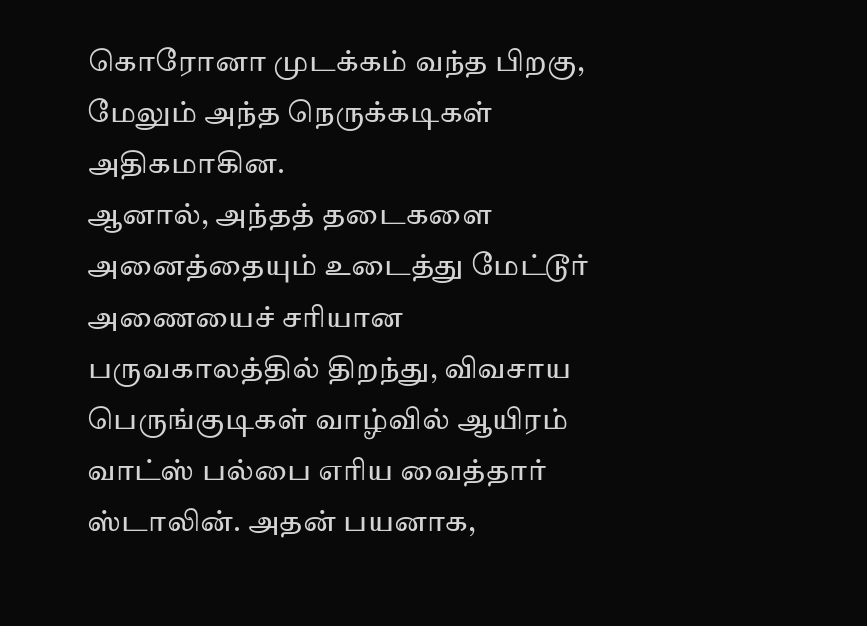கொரோனா முடக்கம் வந்த பிறகு, மேலும் அந்த நெருக்கடிகள் அதிகமாகின.
ஆனால், அந்தத் தடைகளை அனைத்தையும் உடைத்து மேட்டூர் அணையைச் சரியான பருவகாலத்தில் திறந்து, விவசாய பெருங்குடிகள் வாழ்வில் ஆயிரம் வாட்ஸ் பல்பை எரிய வைத்தார் ஸ்டாலின். அதன் பயனாக,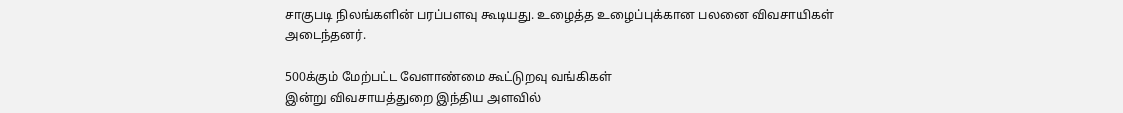சாகுபடி நிலங்களின் பரப்பளவு கூடியது. உழைத்த உழைப்புக்கான பலனை விவசாயிகள் அடைந்தனர்.

500க்கும் மேற்பட்ட வேளாண்மை கூட்டுறவு வங்கிகள்
இன்று விவசாயத்துறை இந்திய அளவில்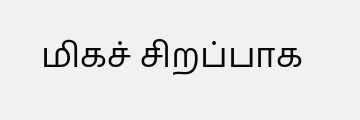மிகச் சிறப்பாக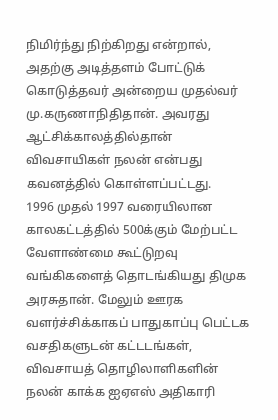நிமிர்ந்து நிற்கிறது என்றால், அதற்கு அடித்தளம் போட்டுக் கொடுத்தவர் அன்றைய முதல்வர் மு.கருணாநிதிதான். அவரது ஆட்சிக்காலத்தில்தான் விவசாயிகள் நலன் என்பது கவனத்தில் கொள்ளப்பட்டது.
1996 முதல் 1997 வரையிலான காலகட்டத்தில் 500க்கும் மேற்பட்ட வேளாண்மை கூட்டுறவு வங்கிகளைத் தொடங்கியது திமுக அரசுதான். மேலும் ஊரக வளர்ச்சிக்காகப் பாதுகாப்பு பெட்டக வசதிகளுடன் கட்டடங்கள், விவசாயத் தொழிலாளிகளின் நலன் காக்க ஐஏஎஸ் அதிகாரி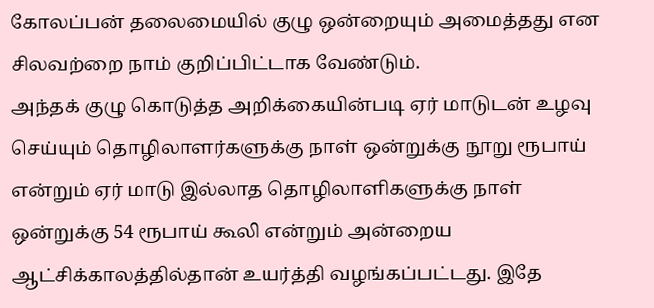கோலப்பன் தலைமையில் குழு ஒன்றையும் அமைத்தது என சிலவற்றை நாம் குறிப்பிட்டாக வேண்டும்.
அந்தக் குழு கொடுத்த அறிக்கையின்படி ஏர் மாடுடன் உழவு செய்யும் தொழிலாளர்களுக்கு நாள் ஒன்றுக்கு நூறு ரூபாய் என்றும் ஏர் மாடு இல்லாத தொழிலாளிகளுக்கு நாள் ஒன்றுக்கு 54 ரூபாய் கூலி என்றும் அன்றைய ஆட்சிக்காலத்தில்தான் உயர்த்தி வழங்கப்பட்டது. இதே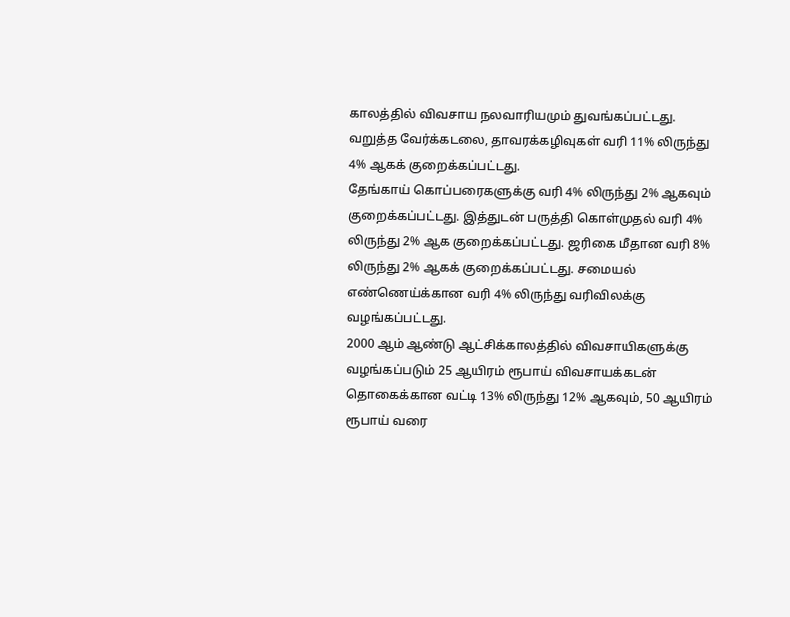காலத்தில் விவசாய நலவாரியமும் துவங்கப்பட்டது. வறுத்த வேர்க்கடலை, தாவரக்கழிவுகள் வரி 11% லிருந்து 4% ஆகக் குறைக்கப்பட்டது.
தேங்காய் கொப்பரைகளுக்கு வரி 4% லிருந்து 2% ஆகவும் குறைக்கப்பட்டது. இத்துடன் பருத்தி கொள்முதல் வரி 4% லிருந்து 2% ஆக குறைக்கப்பட்டது. ஜரிகை மீதான வரி 8% லிருந்து 2% ஆகக் குறைக்கப்பட்டது. சமையல் எண்ணெய்க்கான வரி 4% லிருந்து வரிவிலக்கு வழங்கப்பட்டது.
2000 ஆம் ஆண்டு ஆட்சிக்காலத்தில் விவசாயிகளுக்கு வழங்கப்படும் 25 ஆயிரம் ரூபாய் விவசாயக்கடன் தொகைக்கான வட்டி 13% லிருந்து 12% ஆகவும், 50 ஆயிரம் ரூபாய் வரை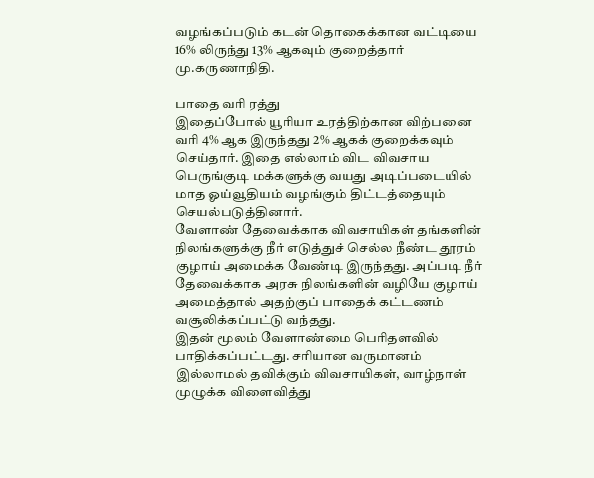வழங்கப்படும் கடன் தொகைக்கான வட்டியை 16% லிருந்து 13% ஆகவும் குறைத்தார் மு.கருணாநிதி.

பாதை வரி ரத்து
இதைப்போல் யூரியா உரத்திற்கான விற்பனை வரி 4% ஆக இருந்தது 2% ஆகக் குறைக்கவும் செய்தார். இதை எல்லாம் விட விவசாய பெருங்குடி மக்களுக்கு வயது அடிப்படையில் மாத ஓய்வூதியம் வழங்கும் திட்டத்தையும் செயல்படுத்தினார்.
வேளாண் தேவைக்காக விவசாயிகள் தங்களின் நிலங்களுக்கு நீர் எடுத்துச் செல்ல நீண்ட தூரம் குழாய் அமைக்க வேண்டி இருந்தது. அப்படி நீர் தேவைக்காக அரசு நிலங்களின் வழியே குழாய் அமைத்தால் அதற்குப் பாதைக் கட்டணம் வசூலிக்கப்பட்டு வந்தது.
இதன் மூலம் வேளாண்மை பெரிதளவில் பாதிக்கப்பட்டது. சரியான வருமானம் இல்லாமல் தவிக்கும் விவசாயிகள், வாழ்நாள் முழுக்க விளைவித்து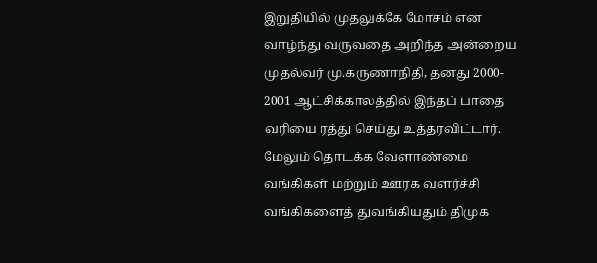இறுதியில் முதலுக்கே மோசம் என வாழ்ந்து வருவதை அறிந்த அன்றைய முதல்வர் மு.கருணாநிதி, தனது 2000- 2001 ஆட்சிக்காலத்தில் இந்தப் பாதை வரியை ரத்து செய்து உத்தரவிட்டார்.
மேலும் தொடக்க வேளாண்மை வங்கிகள் மற்றும் ஊரக வளர்ச்சி வங்கிகளைத் துவங்கியதும் திமுக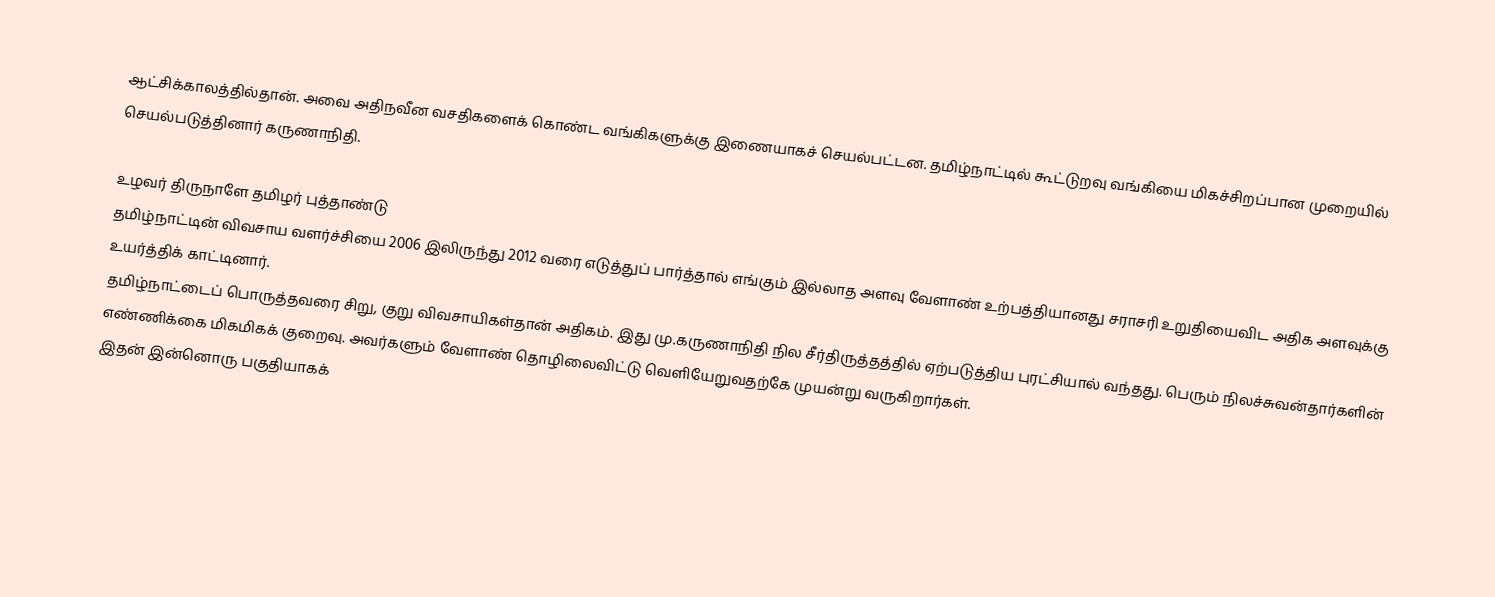ஆட்சிக்காலத்தில்தான். அவை அதிநவீன வசதிகளைக் கொண்ட வங்கிகளுக்கு இணையாகச் செயல்பட்டன. தமிழ்நாட்டில் கூட்டுறவு வங்கியை மிகச்சிறப்பான முறையில் செயல்படுத்தினார் கருணாநிதி.

உழவர் திருநாளே தமிழர் புத்தாண்டு
தமிழ்நாட்டின் விவசாய வளர்ச்சியை 2006 இலிருந்து 2012 வரை எடுத்துப் பார்த்தால் எங்கும் இல்லாத அளவு வேளாண் உற்பத்தியானது சராசரி உறுதியைவிட அதிக அளவுக்கு உயர்த்திக் காட்டினார்.
தமிழ்நாட்டைப் பொருத்தவரை சிறு, குறு விவசாயிகள்தான் அதிகம். இது மு.கருணாநிதி நில சீர்திருத்தத்தில் ஏற்படுத்திய புரட்சியால் வந்தது. பெரும் நிலச்சுவன்தார்களின் எண்ணிக்கை மிகமிகக் குறைவு. அவர்களும் வேளாண் தொழிலைவிட்டு வெளியேறுவதற்கே முயன்று வருகிறார்கள்.
இதன் இன்னொரு பகுதியாகக்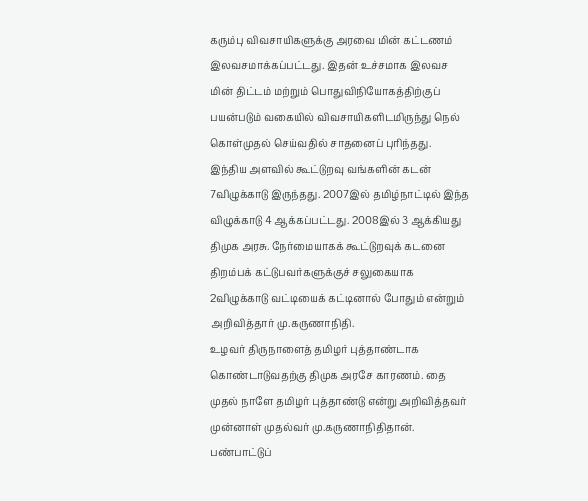கரும்பு விவசாயிகளுக்கு அரவை மின் கட்டணம் இலவசமாக்கப்பட்டது. இதன் உச்சமாக இலவச மின் திட்டம் மற்றும் பொதுவிநியோகத்திற்குப் பயன்படும் வகையில் விவசாயிகளிடமிருந்து நெல் கொள்முதல் செய்வதில் சாதனைப் புரிந்தது.
இந்திய அளவில் கூட்டுறவு வங்களின் கடன் 7விழுக்காடு இருந்தது. 2007இல் தமிழ்நாட்டில் இந்த விழுக்காடு 4 ஆக்கப்பட்டது. 2008இல் 3 ஆக்கியது திமுக அரசு. நேர்மையாகக் கூட்டுறவுக் கடனை திறம்பக் கட்டுபவர்களுக்குச் சலுகையாக 2விழுக்காடு வட்டியைக் கட்டினால் போதும் என்றும் அறிவித்தார் மு.கருணாநிதி.
உழவர் திருநாளைத் தமிழர் புத்தாண்டாக கொண்டாடுவதற்கு திமுக அரசே காரணம். தை முதல் நாளே தமிழர் புத்தாண்டு என்று அறிவித்தவர் முன்னாள் முதல்வர் மு.கருணாநிதிதான்.
பண்பாட்டுப்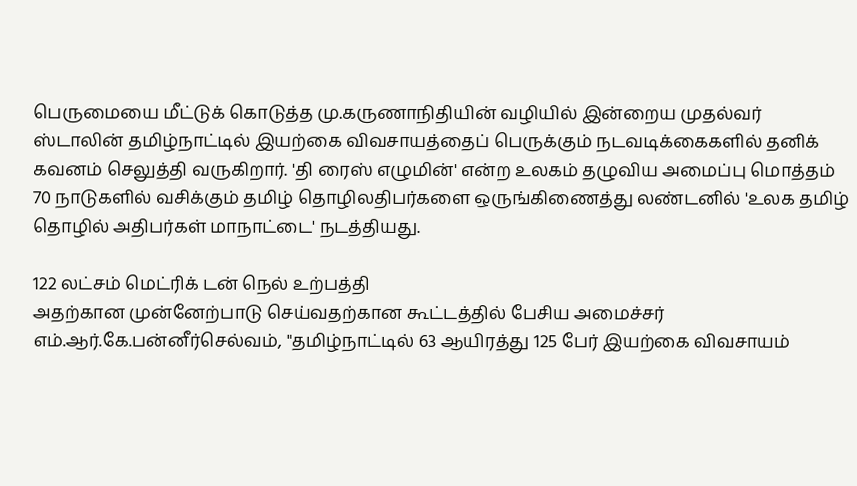பெருமையை மீட்டுக் கொடுத்த மு.கருணாநிதியின் வழியில் இன்றைய முதல்வர் ஸ்டாலின் தமிழ்நாட்டில் இயற்கை விவசாயத்தைப் பெருக்கும் நடவடிக்கைகளில் தனிக் கவனம் செலுத்தி வருகிறார். 'தி ரைஸ் எழுமின்' என்ற உலகம் தழுவிய அமைப்பு மொத்தம் 70 நாடுகளில் வசிக்கும் தமிழ் தொழிலதிபர்களை ஒருங்கிணைத்து லண்டனில் 'உலக தமிழ் தொழில் அதிபர்கள் மாநாட்டை' நடத்தியது.

122 லட்சம் மெட்ரிக் டன் நெல் உற்பத்தி
அதற்கான முன்னேற்பாடு செய்வதற்கான கூட்டத்தில் பேசிய அமைச்சர் எம்.ஆர்.கே.பன்னீர்செல்வம், "தமிழ்நாட்டில் 63 ஆயிரத்து 125 பேர் இயற்கை விவசாயம்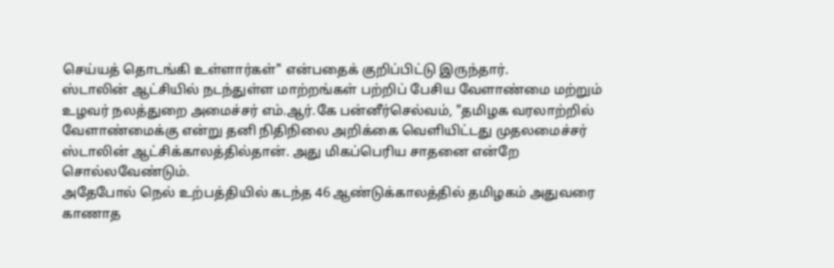செய்யத் தொடங்கி உள்ளார்கள்" என்பதைக் குறிப்பிட்டு இருந்தார்.
ஸ்டாலின் ஆட்சியில் நடந்துள்ள மாற்றங்கள் பற்றிப் பேசிய வேளாண்மை மற்றும் உழவர் நலத்துறை அமைச்சர் எம்.ஆர்.கே பன்னீர்செல்வம், "தமிழக வரலாற்றில் வேளாண்மைக்கு என்று தனி நிதிநிலை அறிக்கை வெளியிட்டது முதலமைச்சர் ஸ்டாலின் ஆட்சிக்காலத்தில்தான். அது மிகப்பெரிய சாதனை என்றே சொல்லவேண்டும்.
அதேபோல் நெல் உற்பத்தியில் கடந்த 46 ஆண்டுக்காலத்தில் தமிழகம் அதுவரை காணாத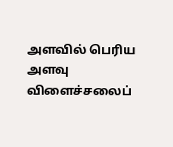அளவில் பெரிய அளவு விளைச்சலைப்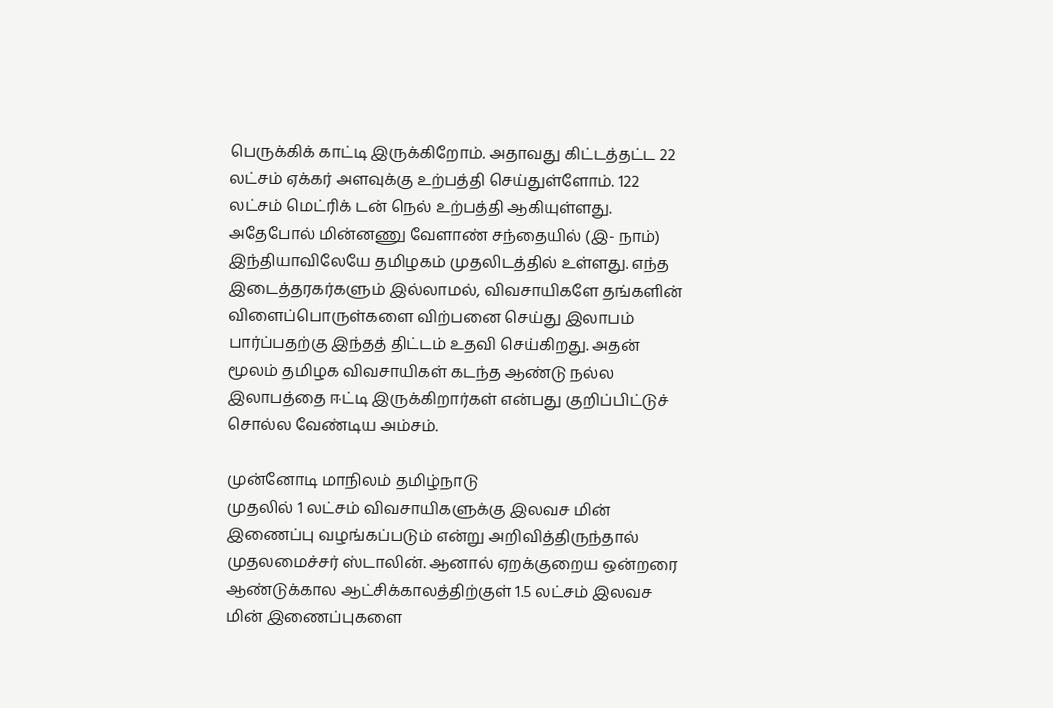பெருக்கிக் காட்டி இருக்கிறோம். அதாவது கிட்டத்தட்ட 22 லட்சம் ஏக்கர் அளவுக்கு உற்பத்தி செய்துள்ளோம். 122 லட்சம் மெட்ரிக் டன் நெல் உற்பத்தி ஆகியுள்ளது.
அதேபோல் மின்னணு வேளாண் சந்தையில் (இ- நாம்) இந்தியாவிலேயே தமிழகம் முதலிடத்தில் உள்ளது. எந்த இடைத்தரகர்களும் இல்லாமல், விவசாயிகளே தங்களின் விளைப்பொருள்களை விற்பனை செய்து இலாபம் பார்ப்பதற்கு இந்தத் திட்டம் உதவி செய்கிறது. அதன் மூலம் தமிழக விவசாயிகள் கடந்த ஆண்டு நல்ல இலாபத்தை ஈட்டி இருக்கிறார்கள் என்பது குறிப்பிட்டுச் சொல்ல வேண்டிய அம்சம்.

முன்னோடி மாநிலம் தமிழ்நாடு
முதலில் 1 லட்சம் விவசாயிகளுக்கு இலவச மின் இணைப்பு வழங்கப்படும் என்று அறிவித்திருந்தால் முதலமைச்சர் ஸ்டாலின். ஆனால் ஏறக்குறைய ஒன்றரை ஆண்டுக்கால ஆட்சிக்காலத்திற்குள் 1.5 லட்சம் இலவச மின் இணைப்புகளை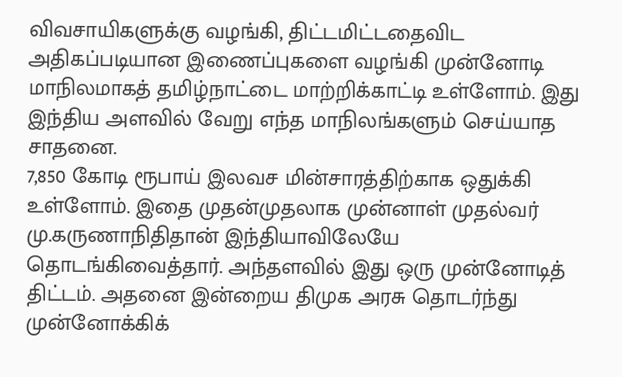விவசாயிகளுக்கு வழங்கி, திட்டமிட்டதைவிட அதிகப்படியான இணைப்புகளை வழங்கி முன்னோடி மாநிலமாகத் தமிழ்நாட்டை மாற்றிக்காட்டி உள்ளோம். இது இந்திய அளவில் வேறு எந்த மாநிலங்களும் செய்யாத சாதனை.
7,850 கோடி ரூபாய் இலவச மின்சாரத்திற்காக ஒதுக்கி உள்ளோம். இதை முதன்முதலாக முன்னாள் முதல்வர் மு.கருணாநிதிதான் இந்தியாவிலேயே தொடங்கிவைத்தார். அந்தளவில் இது ஒரு முன்னோடித் திட்டம். அதனை இன்றைய திமுக அரசு தொடர்ந்து முன்னோக்கிக்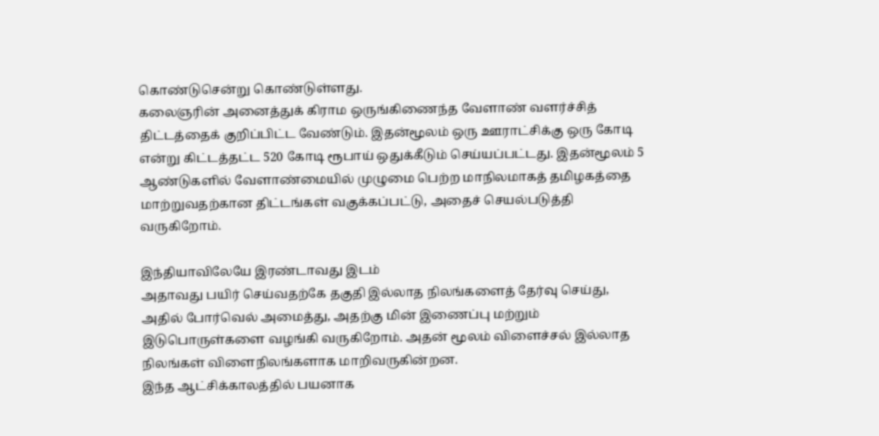கொண்டுசென்று கொண்டுள்ளது.
கலைஞரின் அனைத்துக் கிராம ஒருங்கிணைந்த வேளாண் வளர்ச்சித் திட்டத்தைக் குறிப்பிட்ட வேண்டும். இதன்மூலம் ஒரு ஊராட்சிக்கு ஒரு கோடி என்று கிட்டத்தட்ட 520 கோடி ரூபாய் ஒதுக்கீடும் செய்யப்பட்டது. இதன்மூலம் 5 ஆண்டுகளில் வேளாண்மையில் முழுமை பெற்ற மாநிலமாகத் தமிழகத்தை மாற்றுவதற்கான திட்டங்கள் வகுக்கப்பட்டு, அதைச் செயல்படுத்தி வருகிறோம்.

இந்தியாவிலேயே இரண்டாவது இடம்
அதாவது பயிர் செய்வதற்கே தகுதி இல்லாத நிலங்களைத் தேர்வு செய்து, அதில் போர்வெல் அமைத்து, அதற்கு மின் இணைப்பு மற்றும் இடுபொருள்களை வழங்கி வருகிறோம். அதன் மூலம் விளைச்சல் இல்லாத நிலங்கள் விளைநிலங்களாக மாறிவருகின்றன.
இந்த ஆட்சிக்காலத்தில் பயனாக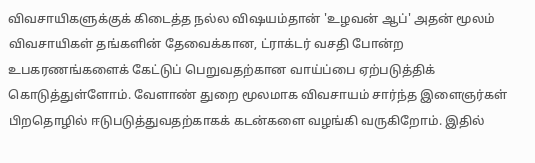விவசாயிகளுக்குக் கிடைத்த நல்ல விஷயம்தான் 'உழவன் ஆப்' அதன் மூலம் விவசாயிகள் தங்களின் தேவைக்கான, ட்ராக்டர் வசதி போன்ற உபகரணங்களைக் கேட்டுப் பெறுவதற்கான வாய்ப்பை ஏற்படுத்திக் கொடுத்துள்ளோம். வேளாண் துறை மூலமாக விவசாயம் சார்ந்த இளைஞர்கள் பிறதொழில் ஈடுபடுத்துவதற்காகக் கடன்களை வழங்கி வருகிறோம். இதில்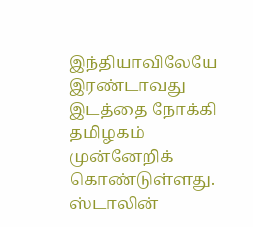இந்தியாவிலேயே இரண்டாவது இடத்தை நோக்கி தமிழகம் முன்னேறிக் கொண்டுள்ளது.
ஸ்டாலின்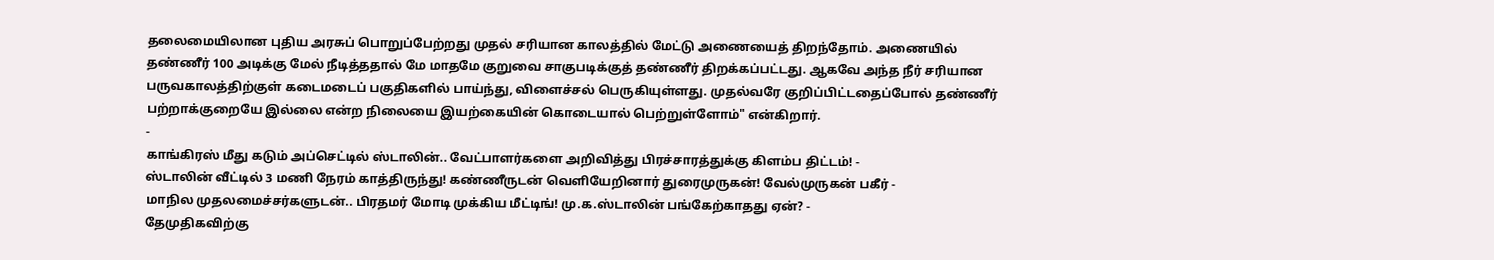தலைமையிலான புதிய அரசுப் பொறுப்பேற்றது முதல் சரியான காலத்தில் மேட்டு அணையைத் திறந்தோம். அணையில் தண்ணீர் 100 அடிக்கு மேல் நீடித்ததால் மே மாதமே குறுவை சாகுபடிக்குத் தண்ணீர் திறக்கப்பட்டது. ஆகவே அந்த நீர் சரியான பருவகாலத்திற்குள் கடைமடைப் பகுதிகளில் பாய்ந்து, விளைச்சல் பெருகியுள்ளது. முதல்வரே குறிப்பிட்டதைப்போல் தண்ணீர் பற்றாக்குறையே இல்லை என்ற நிலையை இயற்கையின் கொடையால் பெற்றுள்ளோம்" என்கிறார்.
-
காங்கிரஸ் மீது கடும் அப்செட்டில் ஸ்டாலின்.. வேட்பாளர்களை அறிவித்து பிரச்சாரத்துக்கு கிளம்ப திட்டம்! -
ஸ்டாலின் வீட்டில் 3 மணி நேரம் காத்திருந்து! கண்ணீருடன் வெளியேறினார் துரைமுருகன்! வேல்முருகன் பகீர் -
மாநில முதலமைச்சர்களுடன்.. பிரதமர் மோடி முக்கிய மீட்டிங்! மு.க.ஸ்டாலின் பங்கேற்காதது ஏன்? -
தேமுதிகவிற்கு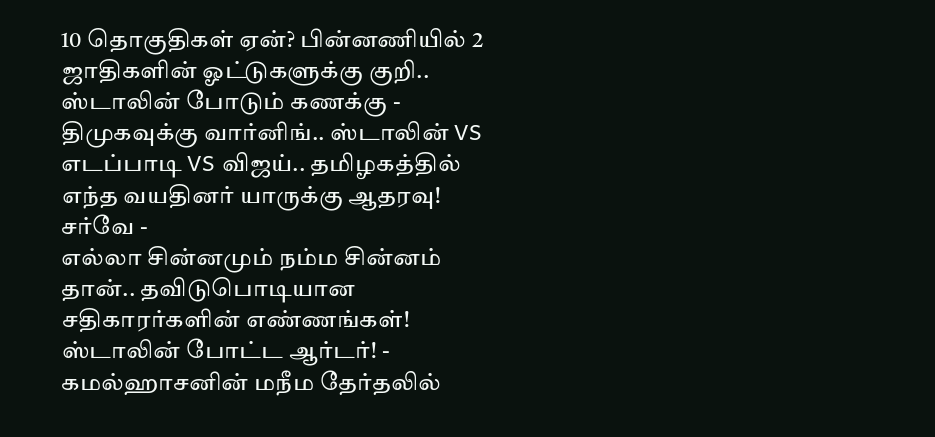10 தொகுதிகள் ஏன்? பின்னணியில் 2 ஜாதிகளின் ஓட்டுகளுக்கு குறி.. ஸ்டாலின் போடும் கணக்கு -
திமுகவுக்கு வார்னிங்.. ஸ்டாலின் VS எடப்பாடி VS விஜய்.. தமிழகத்தில் எந்த வயதினர் யாருக்கு ஆதரவு! சர்வே -
எல்லா சின்னமும் நம்ம சின்னம் தான்.. தவிடுபொடியான சதிகாரர்களின் எண்ணங்கள்! ஸ்டாலின் போட்ட ஆர்டர்! -
கமல்ஹாசனின் மநீம தேர்தலில்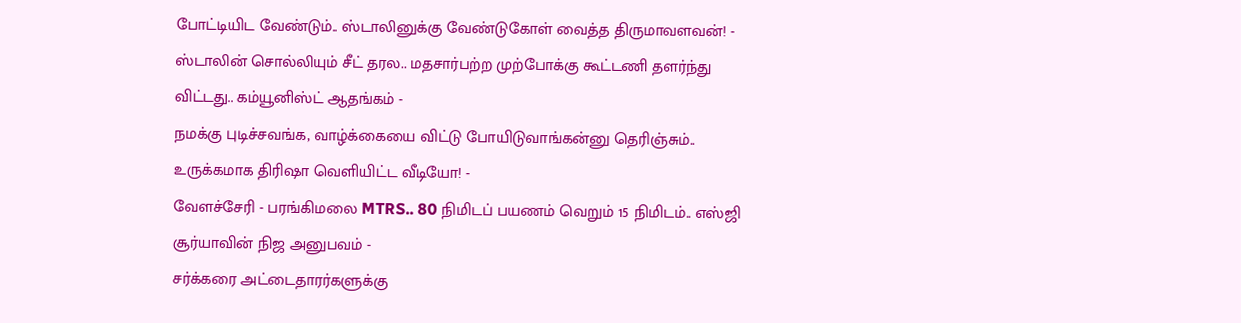போட்டியிட வேண்டும்.. ஸ்டாலினுக்கு வேண்டுகோள் வைத்த திருமாவளவன்! -
ஸ்டாலின் சொல்லியும் சீட் தரல.. மதசார்பற்ற முற்போக்கு கூட்டணி தளர்ந்து விட்டது.. கம்யூனிஸ்ட் ஆதங்கம் -
நமக்கு புடிச்சவங்க, வாழ்க்கையை விட்டு போயிடுவாங்கன்னு தெரிஞ்சும்.. உருக்கமாக திரிஷா வெளியிட்ட வீடியோ! -
வேளச்சேரி - பரங்கிமலை MTRS.. 80 நிமிடப் பயணம் வெறும் 15 நிமிடம்.. எஸ்ஜி சூர்யாவின் நிஜ அனுபவம் -
சர்க்கரை அட்டைதாரர்களுக்கு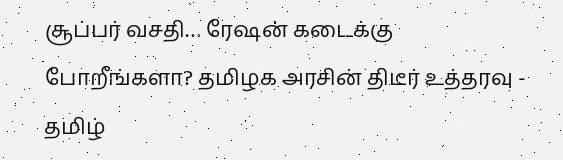சூப்பர் வசதி… ரேஷன் கடைக்கு போறீங்களா? தமிழக அரசின் திடீர் உத்தரவு -
தமிழ்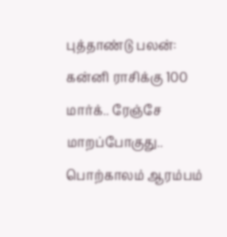புத்தாண்டு பலன்: கன்னி ராசிக்கு 100 மார்க்.. ரேஞ்சே மாறப்போகுது.. பொற்காலம் ஆரம்பம்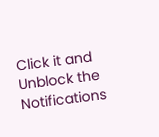Click it and Unblock the Notifications